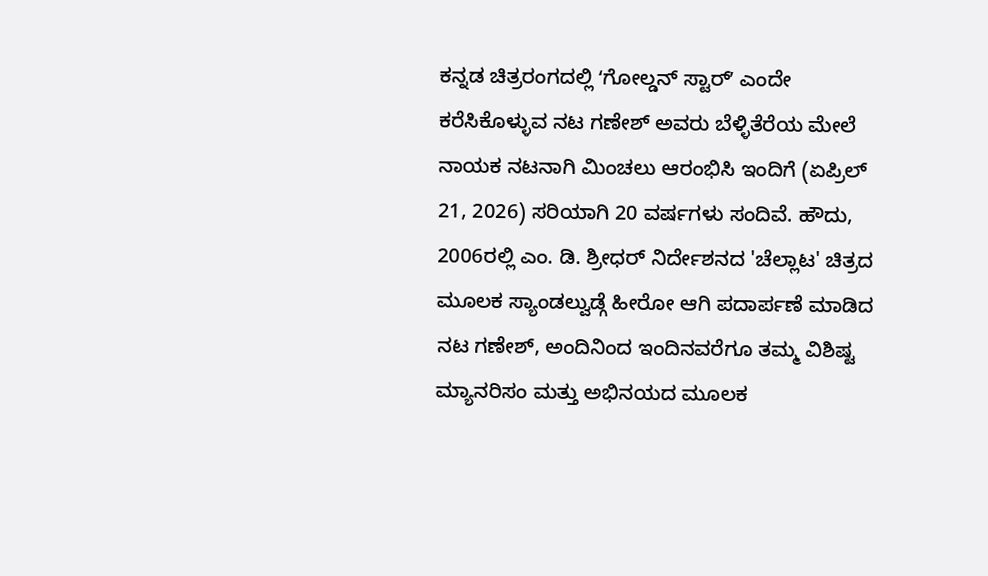ಕನ್ನಡ ಚಿತ್ರರಂಗದಲ್ಲಿ ʻಗೋಲ್ಡನ್ ಸ್ಟಾರ್ʼ ಎಂದೇ ಕರೆಸಿಕೊಳ್ಳುವ ನಟ ಗಣೇಶ್ ಅವರು ಬೆಳ್ಳಿತೆರೆಯ ಮೇಲೆ ನಾಯಕ ನಟನಾಗಿ ಮಿಂಚಲು ಆರಂಭಿಸಿ ಇಂದಿಗೆ (ಏಪ್ರಿಲ್ 21, 2026) ಸರಿಯಾಗಿ 20 ವರ್ಷಗಳು ಸಂದಿವೆ. ಹೌದು, 2006ರಲ್ಲಿ ಎಂ. ಡಿ. ಶ್ರೀಧರ್ ನಿರ್ದೇಶನದ 'ಚೆಲ್ಲಾಟ' ಚಿತ್ರದ ಮೂಲಕ ಸ್ಯಾಂಡಲ್ವುಡ್ಗೆ ಹೀರೋ ಆಗಿ ಪದಾರ್ಪಣೆ ಮಾಡಿದ ನಟ ಗಣೇಶ್, ಅಂದಿನಿಂದ ಇಂದಿನವರೆಗೂ ತಮ್ಮ ವಿಶಿಷ್ಟ ಮ್ಯಾನರಿಸಂ ಮತ್ತು ಅಭಿನಯದ ಮೂಲಕ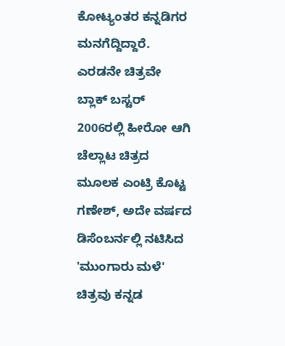ಕೋಟ್ಯಂತರ ಕನ್ನಡಿಗರ ಮನಗೆದ್ದಿದ್ದಾರೆ.
ಎರಡನೇ ಚಿತ್ರವೇ ಬ್ಲಾಕ್ ಬಸ್ಟರ್
2006ರಲ್ಲಿ ಹೀರೋ ಆಗಿ ಚೆಲ್ಲಾಟ ಚಿತ್ರದ ಮೂಲಕ ಎಂಟ್ರಿ ಕೊಟ್ಟ ಗಣೇಶ್, ಅದೇ ವರ್ಷದ ಡಿಸೆಂಬರ್ನಲ್ಲಿ ನಟಿಸಿದ 'ಮುಂಗಾರು ಮಳೆ' ಚಿತ್ರವು ಕನ್ನಡ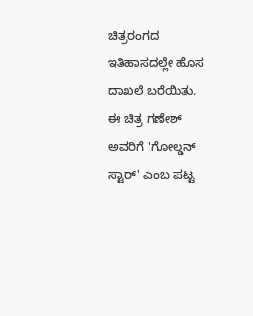ಚಿತ್ರರಂಗದ ಇತಿಹಾಸದಲ್ಲೇ ಹೊಸ ದಾಖಲೆ ಬರೆಯಿತು. ಈ ಚಿತ್ರ ಗಣೇಶ್ ಅವರಿಗೆ 'ಗೋಲ್ಡನ್ ಸ್ಟಾರ್' ಎಂಬ ಪಟ್ಟ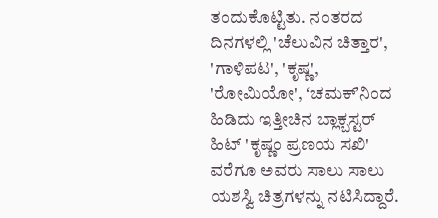ತಂದುಕೊಟ್ಟಿತು. ನಂತರದ ದಿನಗಳಲ್ಲಿ 'ಚೆಲುವಿನ ಚಿತ್ತಾರ', 'ಗಾಳಿಪಟ', 'ಕೃಷ್ಣ', 'ರೋಮಿಯೋ', ʻಚಮಕ್ʼನಿಂದ ಹಿಡಿದು ಇತ್ತೀಚಿನ ಬ್ಲಾಕ್ಬಸ್ಟರ್ ಹಿಟ್ 'ಕೃಷ್ಣಂ ಪ್ರಣಯ ಸಖಿ' ವರೆಗೂ ಅವರು ಸಾಲು ಸಾಲು ಯಶಸ್ವಿ ಚಿತ್ರಗಳನ್ನು ನಟಿಸಿದ್ದಾರೆ.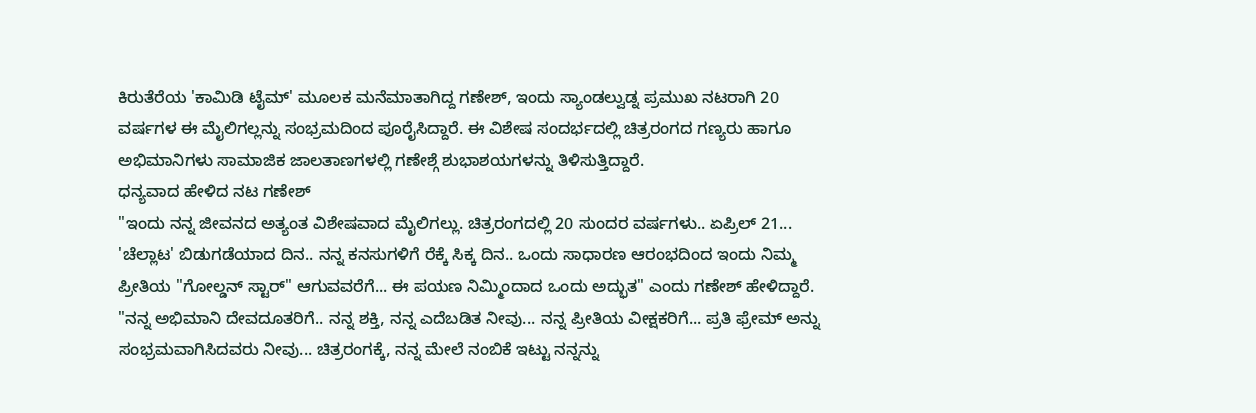ಕಿರುತೆರೆಯ 'ಕಾಮಿಡಿ ಟೈಮ್' ಮೂಲಕ ಮನೆಮಾತಾಗಿದ್ದ ಗಣೇಶ್, ಇಂದು ಸ್ಯಾಂಡಲ್ವುಡ್ನ ಪ್ರಮುಖ ನಟರಾಗಿ 20 ವರ್ಷಗಳ ಈ ಮೈಲಿಗಲ್ಲನ್ನು ಸಂಭ್ರಮದಿಂದ ಪೂರೈಸಿದ್ದಾರೆ. ಈ ವಿಶೇಷ ಸಂದರ್ಭದಲ್ಲಿ ಚಿತ್ರರಂಗದ ಗಣ್ಯರು ಹಾಗೂ ಅಭಿಮಾನಿಗಳು ಸಾಮಾಜಿಕ ಜಾಲತಾಣಗಳಲ್ಲಿ ಗಣೇಶ್ಗೆ ಶುಭಾಶಯಗಳನ್ನು ತಿಳಿಸುತ್ತಿದ್ದಾರೆ.
ಧನ್ಯವಾದ ಹೇಳಿದ ನಟ ಗಣೇಶ್
"ಇಂದು ನನ್ನ ಜೀವನದ ಅತ್ಯಂತ ವಿಶೇಷವಾದ ಮೈಲಿಗಲ್ಲು. ಚಿತ್ರರಂಗದಲ್ಲಿ 20 ಸುಂದರ ವರ್ಷಗಳು.. ಏಪ್ರಿಲ್ 21... 'ಚೆಲ್ಲಾಟ' ಬಿಡುಗಡೆಯಾದ ದಿನ.. ನನ್ನ ಕನಸುಗಳಿಗೆ ರೆಕ್ಕೆ ಸಿಕ್ಕ ದಿನ.. ಒಂದು ಸಾಧಾರಣ ಆರಂಭದಿಂದ ಇಂದು ನಿಮ್ಮ ಪ್ರೀತಿಯ "ಗೋಲ್ಡನ್ ಸ್ಟಾರ್" ಆಗುವವರೆಗೆ... ಈ ಪಯಣ ನಿಮ್ಮಿಂದಾದ ಒಂದು ಅದ್ಭುತ" ಎಂದು ಗಣೇಶ್ ಹೇಳಿದ್ದಾರೆ.
"ನನ್ನ ಅಭಿಮಾನಿ ದೇವದೂತರಿಗೆ.. ನನ್ನ ಶಕ್ತಿ, ನನ್ನ ಎದೆಬಡಿತ ನೀವು... ನನ್ನ ಪ್ರೀತಿಯ ವೀಕ್ಷಕರಿಗೆ... ಪ್ರತಿ ಫ್ರೇಮ್ ಅನ್ನು ಸಂಭ್ರಮವಾಗಿಸಿದವರು ನೀವು... ಚಿತ್ರರಂಗಕ್ಕೆ, ನನ್ನ ಮೇಲೆ ನಂಬಿಕೆ ಇಟ್ಟು ನನ್ನನ್ನು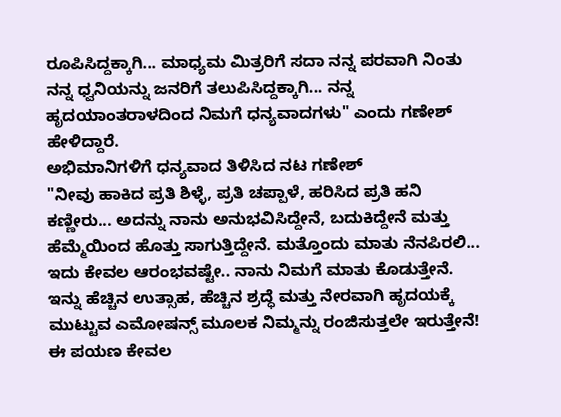ರೂಪಿಸಿದ್ದಕ್ಕಾಗಿ... ಮಾಧ್ಯಮ ಮಿತ್ರರಿಗೆ ಸದಾ ನನ್ನ ಪರವಾಗಿ ನಿಂತು ನನ್ನ ಧ್ವನಿಯನ್ನು ಜನರಿಗೆ ತಲುಪಿಸಿದ್ದಕ್ಕಾಗಿ... ನನ್ನ ಹೃದಯಾಂತರಾಳದಿಂದ ನಿಮಗೆ ಧನ್ಯವಾದಗಳು" ಎಂದು ಗಣೇಶ್ ಹೇಳಿದ್ದಾರೆ.
ಅಭಿಮಾನಿಗಳಿಗೆ ಧನ್ಯವಾದ ತಿಳಿಸಿದ ನಟ ಗಣೇಶ್
"ನೀವು ಹಾಕಿದ ಪ್ರತಿ ಶಿಳ್ಳೆ, ಪ್ರತಿ ಚಪ್ಪಾಳೆ, ಹರಿಸಿದ ಪ್ರತಿ ಹನಿ ಕಣ್ಣೀರು... ಅದನ್ನು ನಾನು ಅನುಭವಿಸಿದ್ದೇನೆ, ಬದುಕಿದ್ದೇನೆ ಮತ್ತು ಹೆಮ್ಮೆಯಿಂದ ಹೊತ್ತು ಸಾಗುತ್ತಿದ್ದೇನೆ. ಮತ್ತೊಂದು ಮಾತು ನೆನಪಿರಲಿ... ಇದು ಕೇವಲ ಆರಂಭವಷ್ಟೇ.. ನಾನು ನಿಮಗೆ ಮಾತು ಕೊಡುತ್ತೇನೆ. ಇನ್ನು ಹೆಚ್ಚಿನ ಉತ್ಸಾಹ, ಹೆಚ್ಚಿನ ಶ್ರದ್ಧೆ ಮತ್ತು ನೇರವಾಗಿ ಹೃದಯಕ್ಕೆ ಮುಟ್ಟುವ ಎಮೋಷನ್ಸ್ ಮೂಲಕ ನಿಮ್ಮನ್ನು ರಂಜಿಸುತ್ತಲೇ ಇರುತ್ತೇನೆ! ಈ ಪಯಣ ಕೇವಲ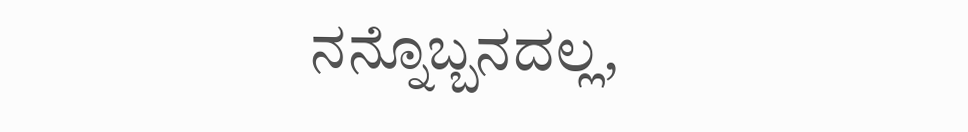ನನ್ನೊಬ್ಬನದಲ್ಲ,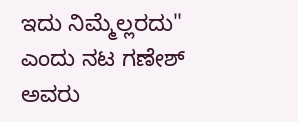ಇದು ನಿಮ್ಮೆಲ್ಲರದು" ಎಂದು ನಟ ಗಣೇಶ್ ಅವರು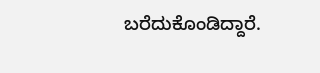ಬರೆದುಕೊಂಡಿದ್ದಾರೆ.